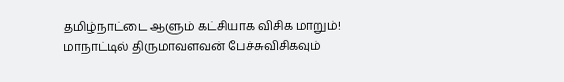தமிழ்நாட்டை ஆளும் கட்சியாக விசிக மாறும்! மாநாட்டில் திருமாவளவன் பேச்சுவிசிகவும்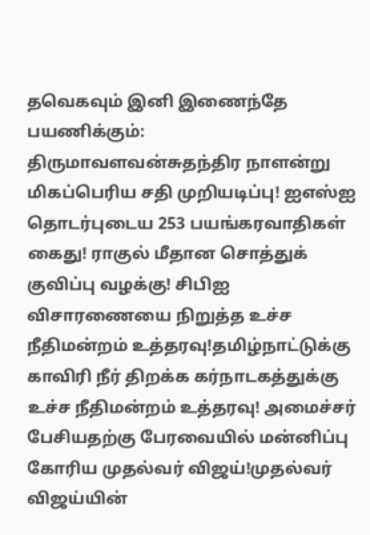தவெகவும் இனி இணைந்தே பயணிக்கும்: திருமாவளவன்சுதந்திர நாளன்று மிகப்பெரிய சதி முறியடிப்பு! ஐஎஸ்ஐ தொடர்புடைய 253 பயங்கரவாதிகள் கைது! ராகுல் மீதான சொத்துக் குவிப்பு வழக்கு! சிபிஐ விசாரணையை நிறுத்த உச்ச நீதிமன்றம் உத்தரவு!தமிழ்நாட்டுக்கு காவிரி நீர் திறக்க கர்நாடகத்துக்கு உச்ச நீதிமன்றம் உத்தரவு! அமைச்சர் பேசியதற்கு பேரவையில் மன்னிப்பு கோரிய முதல்வர் விஜய்!முதல்வர் விஜய்யின்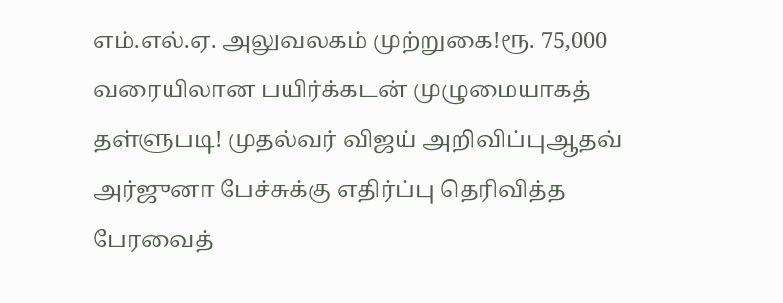எம்.எல்.ஏ. அலுவலகம் முற்றுகை!ரூ. 75,000 வரையிலான பயிர்க்கடன் முழுமையாகத் தள்ளுபடி! முதல்வர் விஜய் அறிவிப்புஆதவ் அர்ஜுனா பேச்சுக்கு எதிர்ப்பு தெரிவித்த பேரவைத்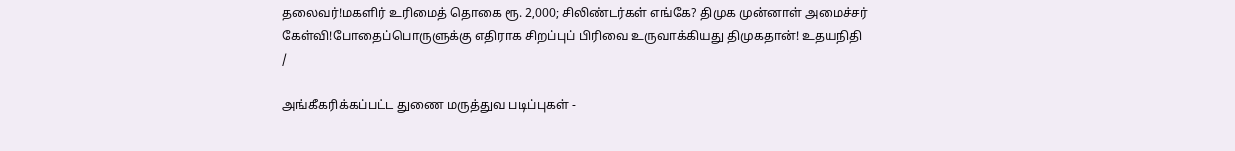தலைவர்!மகளிர் உரிமைத் தொகை ரூ. 2,000; சிலிண்டர்கள் எங்கே? திமுக முன்னாள் அமைச்சர் கேள்வி!போதைப்பொருளுக்கு எதிராக சிறப்புப் பிரிவை உருவாக்கியது திமுகதான்! உதயநிதி
/

அங்கீகரிக்கப்பட்ட துணை மருத்துவ படிப்புகள் -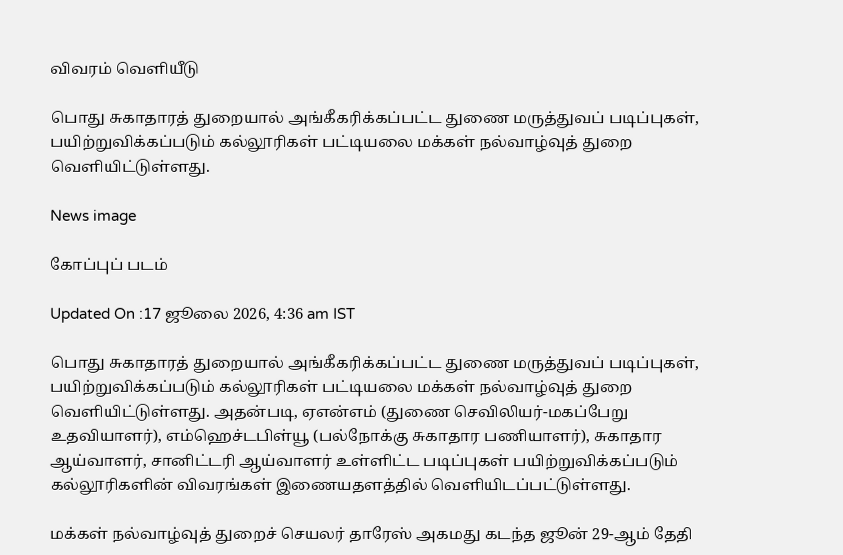விவரம் வெளியீடு

பொது சுகாதாரத் துறையால் அங்கீகரிக்கப்பட்ட துணை மருத்துவப் படிப்புகள், பயிற்றுவிக்கப்படும் கல்லூரிகள் பட்டியலை மக்கள் நல்வாழ்வுத் துறை வெளியிட்டுள்ளது.

News image

கோப்புப் படம்

Updated On :17 ஜூலை 2026, 4:36 am IST

பொது சுகாதாரத் துறையால் அங்கீகரிக்கப்பட்ட துணை மருத்துவப் படிப்புகள், பயிற்றுவிக்கப்படும் கல்லூரிகள் பட்டியலை மக்கள் நல்வாழ்வுத் துறை வெளியிட்டுள்ளது. அதன்படி, ஏஎன்எம் (துணை செவிலியர்-மகப்பேறு உதவியாளர்), எம்ஹெச்டபிள்யூ (பல்நோக்கு சுகாதார பணியாளர்), சுகாதார ஆய்வாளர், சானிட்டரி ஆய்வாளர் உள்ளிட்ட படிப்புகள் பயிற்றுவிக்கப்படும் கல்லூரிகளின் விவரங்கள் இணையதளத்தில் வெளியிடப்பட்டுள்ளது.

மக்கள் நல்வாழ்வுத் துறைச் செயலர் தாரேஸ் அகமது கடந்த ஜூன் 29-ஆம் தேதி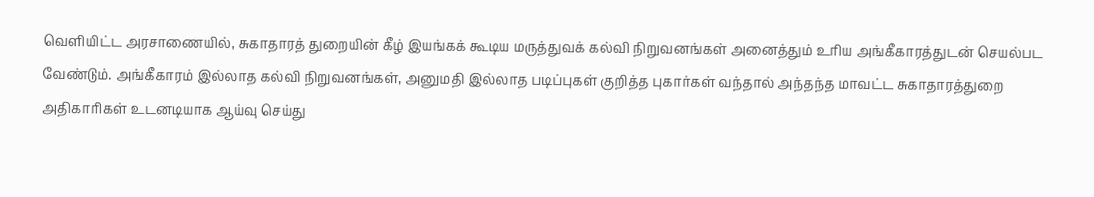வெளியிட்ட அரசாணையில், சுகாதாரத் துறையின் கீழ் இயங்கக் கூடிய மருத்துவக் கல்வி நிறுவனங்கள் அனைத்தும் உரிய அங்கீகாரத்துடன் செயல்பட வேண்டும். அங்கீகாரம் இல்லாத கல்வி நிறுவனங்கள், அனுமதி இல்லாத படிப்புகள் குறித்த புகார்கள் வந்தால் அந்தந்த மாவட்ட சுகாதாரத்துறை அதிகாரிகள் உடனடியாக ஆய்வு செய்து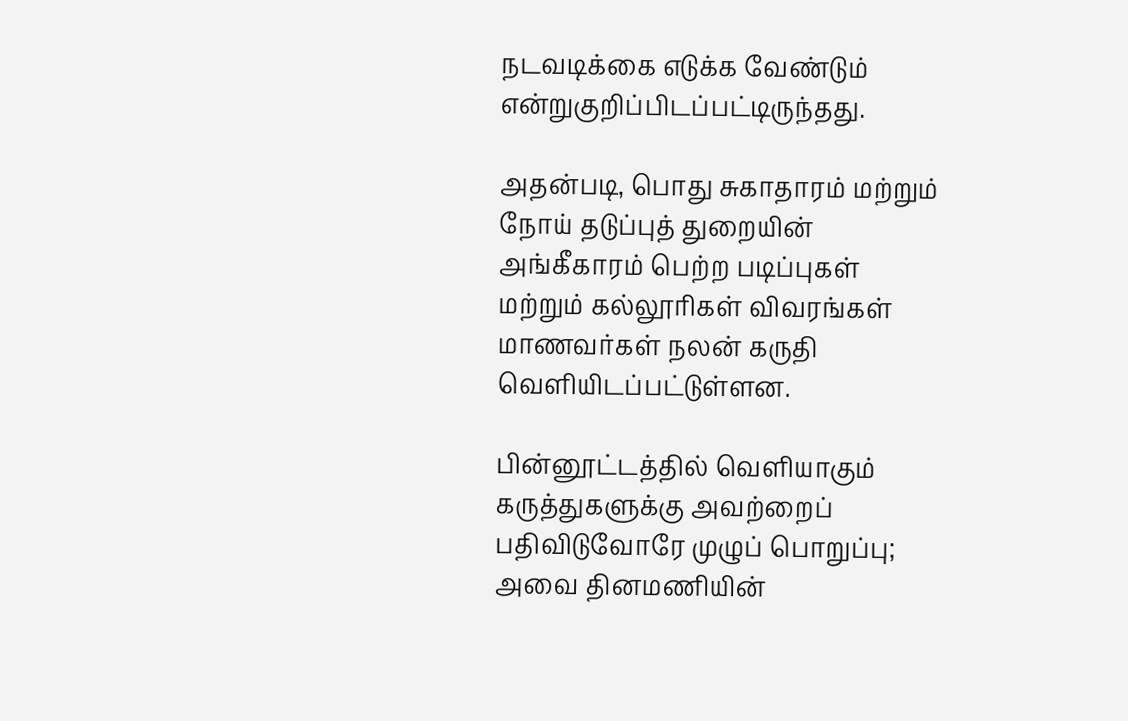நடவடிக்கை எடுக்க வேண்டும் என்றுகுறிப்பிடப்பட்டிருந்தது.

அதன்படி, பொது சுகாதாரம் மற்றும் நோய் தடுப்புத் துறையின் அங்கீகாரம் பெற்ற படிப்புகள் மற்றும் கல்லூரிகள் விவரங்கள் மாணவர்கள் நலன் கருதி வெளியிடப்பட்டுள்ளன.

பின்னூட்டத்தில் வெளியாகும் கருத்துகளுக்கு அவற்றைப் பதிவிடுவோரே முழுப் பொறுப்பு; அவை தினமணியின்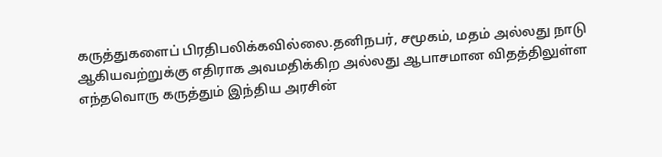கருத்துகளைப் பிரதிபலிக்கவில்லை.தனிநபர், சமூகம், மதம் அல்லது நாடு ஆகியவற்றுக்கு எதிராக அவமதிக்கிற அல்லது ஆபாசமான விதத்திலுள்ள எந்தவொரு கருத்தும் இந்திய அரசின்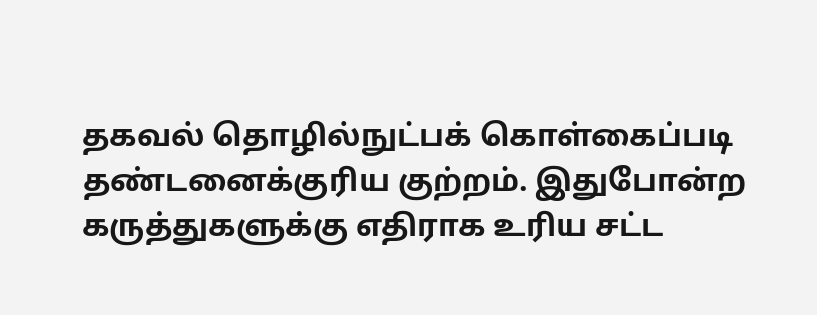தகவல் தொழில்நுட்பக் கொள்கைப்படி தண்டனைக்குரிய குற்றம். இதுபோன்ற கருத்துகளுக்கு எதிராக உரிய சட்ட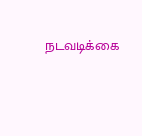நடவடிக்கை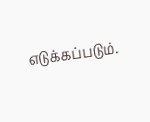எடுக்கப்படும்.